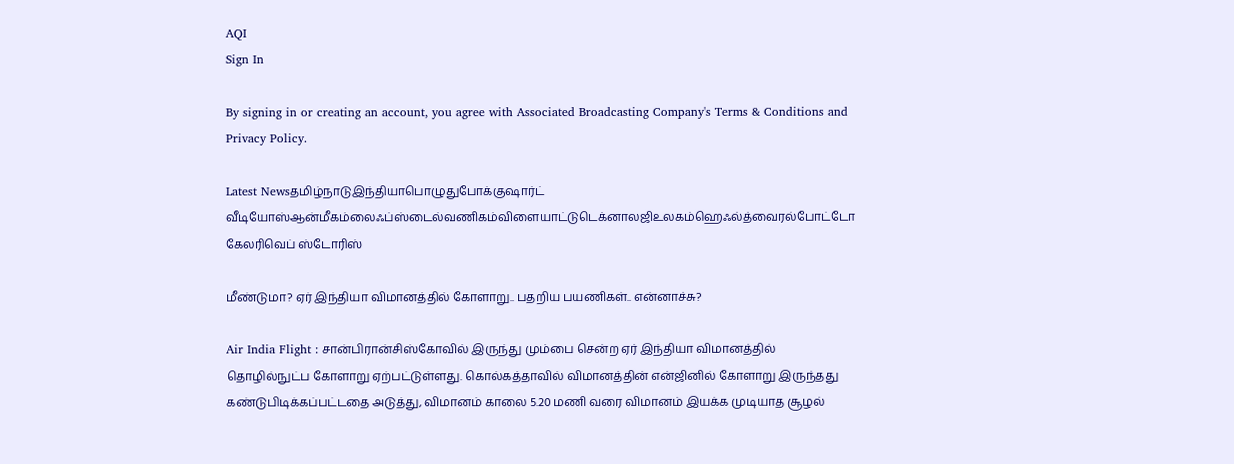AQI
Sign In

By signing in or creating an account, you agree with Associated Broadcasting Company's Terms & Conditions and Privacy Policy.

Latest Newsதமிழ்நாடுஇந்தியாபொழுதுபோக்குஷார்ட் வீடியோஸ்ஆன்மீகம்லைஃப்ஸ்டைல்வணிகம்விளையாட்டுடெக்னாலஜிஉலகம்ஹெஃல்த்வைரல்போட்டோ கேலரிவெப் ஸ்டோரிஸ்

மீண்டுமா? ஏர் இந்தியா விமானத்தில் கோளாறு.. பதறிய பயணிகள்.. என்னாச்சு?

Air India Flight : சான்பிரான்சிஸ்கோவில் இருந்து மும்பை சென்ற ஏர் இந்தியா விமானத்தில் தொழில்நுட்ப கோளாறு ஏற்பட்டுள்ளது. கொல்கத்தாவில் விமானத்தின் என்ஜினில் கோளாறு இருந்தது கண்டுபிடிக்கப்பட்டதை அடுத்து, விமானம் காலை 5.20 மணி வரை விமானம் இயக்க முடியாத சூழல்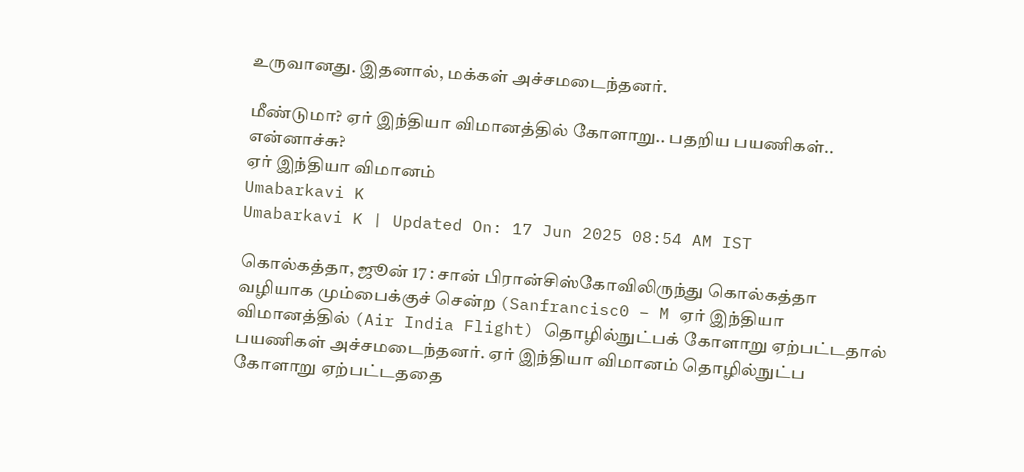உருவானது. இதனால், மக்கள் அச்சமடைந்தனர்.

மீண்டுமா? ஏர் இந்தியா விமானத்தில் கோளாறு.. பதறிய பயணிகள்.. என்னாச்சு?
ஏர் இந்தியா விமானம்
Umabarkavi K
Umabarkavi K | Updated On: 17 Jun 2025 08:54 AM IST

கொல்கத்தா, ஜூன் 17 : சான் பிரான்சிஸ்கோவிலிருந்து கொல்கத்தா வழியாக மும்பைக்குச் சென்ற (Sanfrancisc0 – M ஏர் இந்தியா விமானத்தில் (Air India Flight) தொழில்நுட்பக் கோளாறு ஏற்பட்டதால் பயணிகள் அச்சமடைந்தனர். ஏர் இந்தியா விமானம் தொழில்நுட்ப கோளாறு ஏற்பட்டததை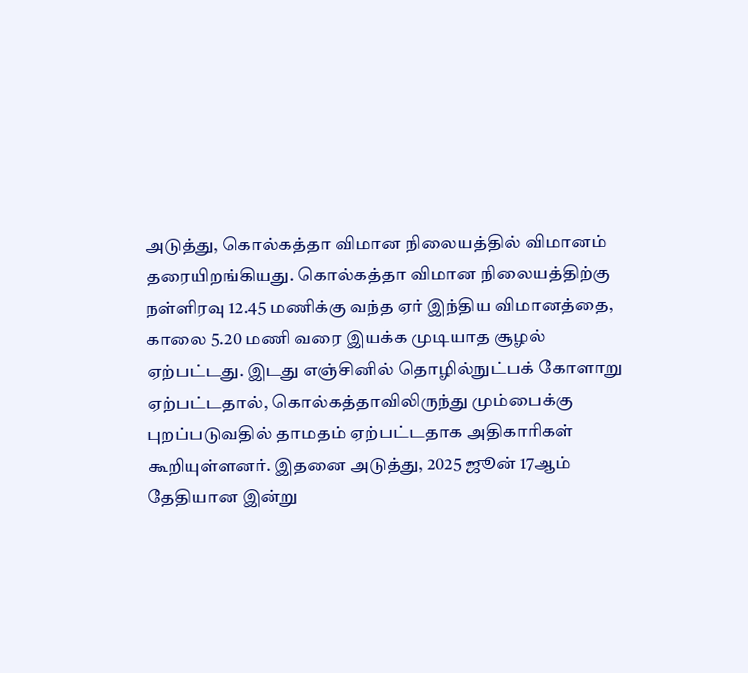அடுத்து, கொல்கத்தா விமான நிலையத்தில் விமானம் தரையிறங்கியது. கொல்கத்தா விமான நிலையத்திற்கு நள்ளிரவு 12.45 மணிக்கு வந்த ஏர் இந்திய விமானத்தை, காலை 5.20 மணி வரை இயக்க முடியாத சூழல் ஏற்பட்டது. இடது எஞ்சினில் தொழில்நுட்பக் கோளாறு ஏற்பட்டதால், கொல்கத்தாவிலிருந்து மும்பைக்கு புறப்படுவதில் தாமதம் ஏற்பட்டதாக அதிகாரிகள் கூறியுள்ளனர். இதனை அடுத்து, 2025 ஜூன் 17ஆம் தேதியான இன்று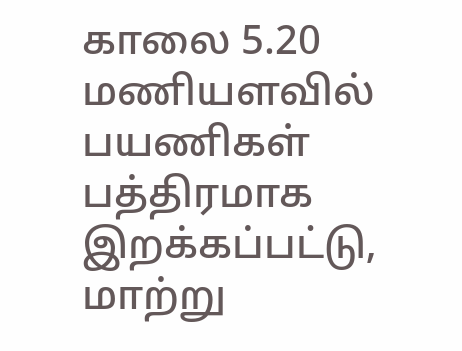காலை 5.20 மணியளவில் பயணிகள் பத்திரமாக இறக்கப்பட்டு, மாற்று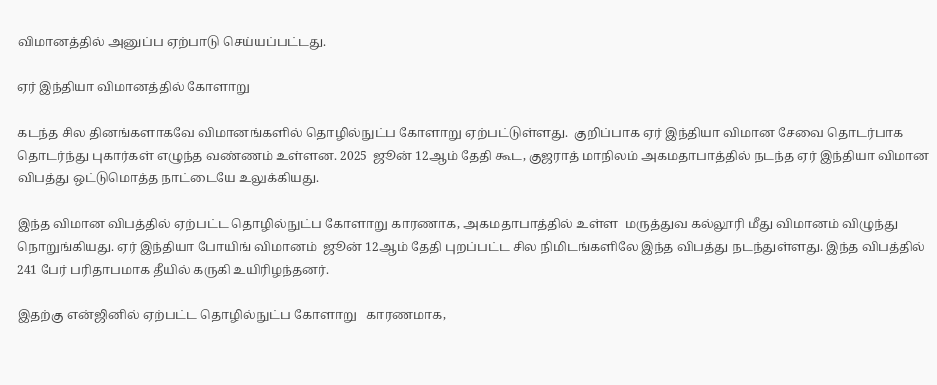விமானத்தில் அனுப்ப ஏற்பாடு செய்யப்பட்டது.

ஏர் இந்தியா விமானத்தில் கோளாறு

கடந்த சில தினங்களாகவே விமானங்களில் தொழில்நுட்ப கோளாறு ஏற்பட்டுள்ளது.  குறிப்பாக ஏர் இந்தியா விமான சேவை தொடர்பாக  தொடர்ந்து புகார்கள் எழுந்த வண்ணம் உள்ளன. 2025  ஜூன் 12ஆம் தேதி கூட, குஜராத் மாநிலம் அகமதாபாத்தில் நடந்த ஏர் இந்தியா விமான விபத்து ஒட்டுமொத்த நாட்டையே உலுக்கியது.

இந்த விமான விபத்தில் ஏற்பட்ட தொழில்நுட்ப கோளாறு காரணாக, அகமதாபாத்தில் உள்ள  மருத்துவ கல்லூரி மீது விமானம் விழுந்து நொறுங்கியது. ஏர் இந்தியா போயிங் விமானம்  ஜூன் 12ஆம் தேதி புறப்பட்ட சில நிமிடங்களிலே இந்த விபத்து நடந்துள்ளது. இந்த விபத்தில் 241 பேர் பரிதாபமாக தீயில் கருகி உயிரிழந்தனர்.

இதற்கு என்ஜினில் ஏற்பட்ட தொழில்நுட்ப கோளாறு   காரணமாக,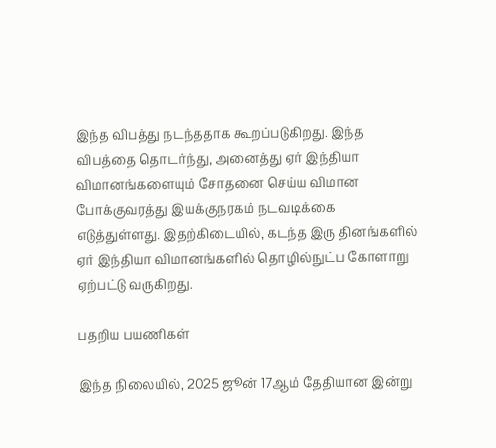இந்த விபத்து நடந்ததாக கூறப்படுகிறது. இந்த விபத்தை தொடர்ந்து, அனைத்து ஏர் இந்தியா விமானங்களையும் சோதனை செய்ய விமான போக்குவரத்து இயக்குநரகம் நடவடிக்கை எடுத்துள்ளது. இதற்கிடையில், கடந்த இரு தினங்களில் ஏர் இந்தியா விமானங்களில் தொழில்நுட்ப கோளாறு ஏற்பட்டு வருகிறது.

பதறிய பயணிகள்

இந்த நிலையில், 2025 ஜூன் 17ஆம் தேதியான இன்று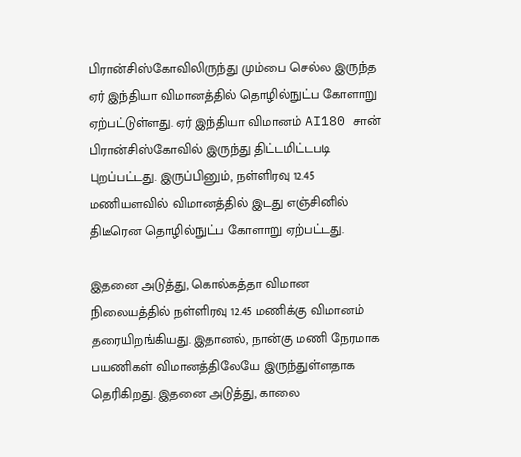பிரான்சிஸ்கோவிலிருந்து மும்பை செல்ல இருந்த  ஏர் இந்தியா விமானத்தில் தொழில்நுட்ப கோளாறு ஏற்பட்டுள்ளது. ஏர் இந்தியா விமானம் AI180 சான் பிரான்சிஸ்கோவில் இருந்து திட்டமிட்டபடி புறப்பட்டது. இருப்பினும், நள்ளிரவு 12.45 மணியளவில் விமானத்தில் இடது எஞ்சினில் திடீரென தொழில்நுட்ப கோளாறு ஏற்பட்டது.

இதனை அடுத்து, கொல்கத்தா விமான நிலையத்தில் நள்ளிரவு 12.45 மணிக்கு விமானம் தரையிறங்கியது. இதானல், நான்கு மணி நேரமாக பயணிகள் விமானத்திலேயே இருந்துள்ளதாக தெரிகிறது. இதனை அடுத்து, காலை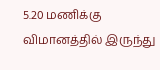5.20 மணிக்கு விமானத்தில் இருந்து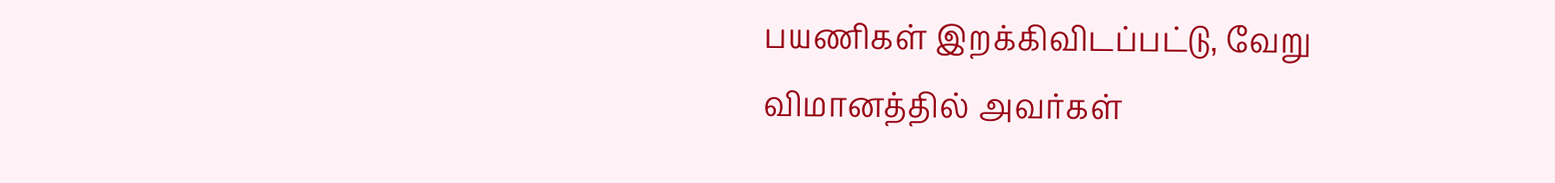பயணிகள் இறக்கிவிடப்பட்டு, வேறு விமானத்தில் அவர்கள்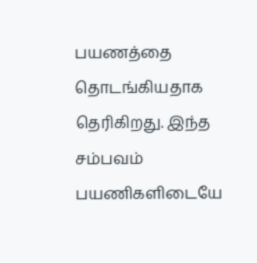பயணத்தை தொடங்கியதாக தெரிகிறது. இந்த சம்பவம் பயணிகளிடையே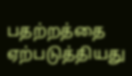பதற்றத்தை ஏற்படுத்தியது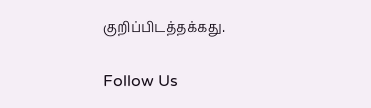குறிப்பிடத்தக்கது.

Follow Us